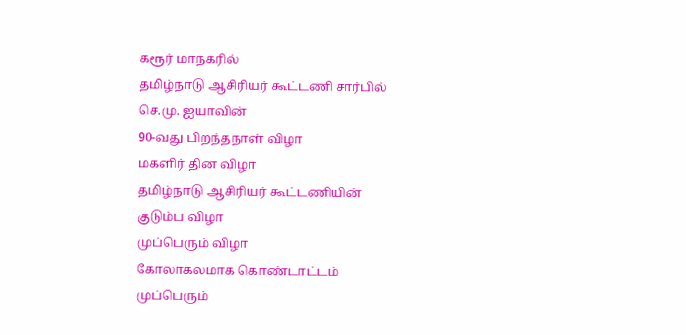கரூர் மாநகரில்
தமிழ்நாடு ஆசிரியர் கூட்டணி சார்பில்
செ.மு. ஐயாவின்
90-வது பிறந்தநாள் விழா
மகளிர் தின விழா
தமிழ்நாடு ஆசிரியர் கூட்டணியின்
குடும்ப விழா
முப்பெரும் விழா
கோலாகலமாக கொண்டாட்டம்
முப்பெரும்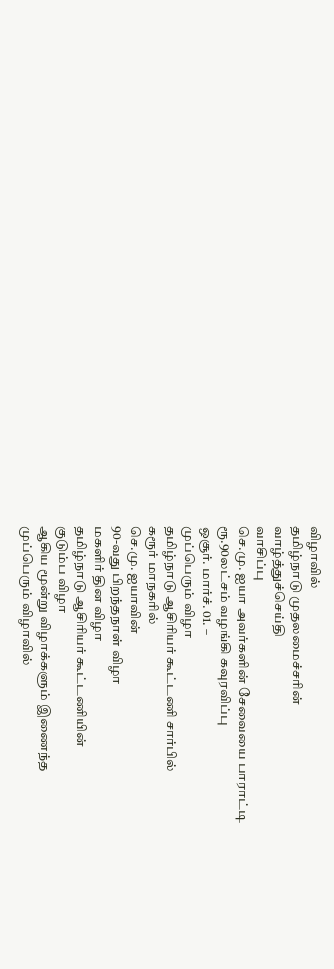விழாவில்
தமிழ்நாடு முதலமைச்சரின்
வாழ்த்துச்செய்தி
வாசிப்பு
செ.மு. ஐயா அவர்களின் சேவையை பாராட்டி
ரூ.90லட்சம் வழங்கி கவுரவிப்பு
ஒசூர். மார்ச். 01. –
முப்பெரும் விழா
தமிழ்நாடு ஆசிரியர் கூட்டணி சார்பில்
கரூர் மாநகரில்
செ.மு. ஐயாவின்
90-வது பிறந்தநாள் விழா
மகளிர் தின விழா
தமிழ்நாடு ஆசிரியர் கூட்டணியின்
குடும்ப விழா
ஆகிய மூன்று விழாக்களும் இணைந்த
முப்பெரும் விழாவில்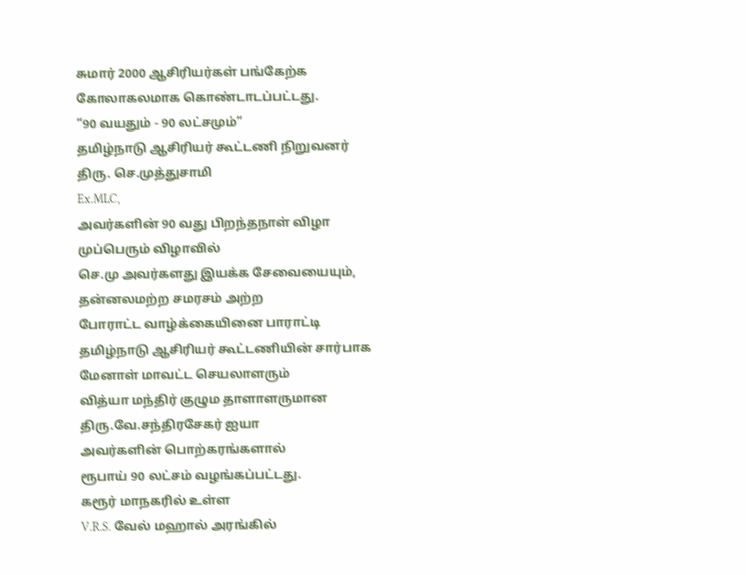சுமார் 2000 ஆசிரியர்கள் பங்கேற்க
கோலாகலமாக கொண்டாடப்பட்டது.
“90 வயதும் - 90 லட்சமும்”
தமிழ்நாடு ஆசிரியர் கூட்டணி நிறுவனர்
திரு. செ.முத்துசாமி
Ex.MLC,
அவர்களின் 90 வது பிறந்தநாள் விழா
முப்பெரும் விழாவில்
செ.மு அவர்களது இயக்க சேவையையும்,
தன்னலமற்ற சமரசம் அற்ற
போராட்ட வாழ்க்கையினை பாராட்டி
தமிழ்நாடு ஆசிரியர் கூட்டணியின் சார்பாக
மேனாள் மாவட்ட செயலாளரும்
வித்யா மந்திர் குழும தாளாளருமான
திரு.வே.சந்திரசேகர் ஐயா
அவர்களின் பொற்கரங்களால்
ரூபாய் 90 லட்சம் வழங்கப்பட்டது.
கரூர் மாநகரில் உள்ள
V.R.S. வேல் மஹால் அரங்கில்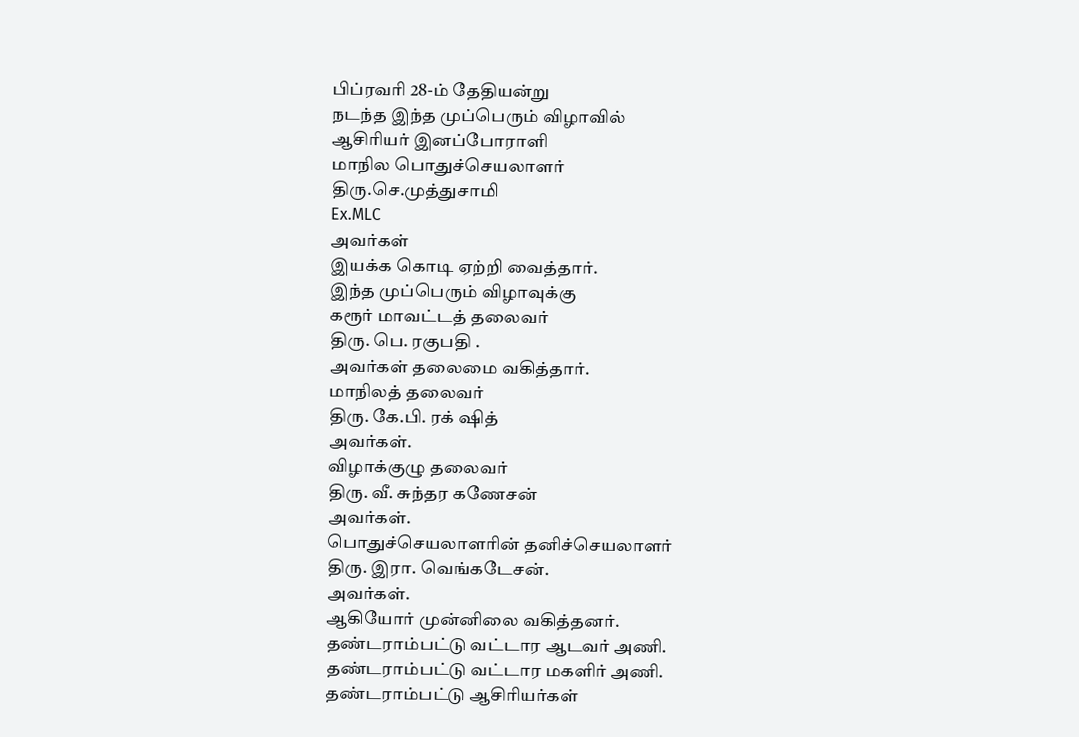பிப்ரவரி 28-ம் தேதியன்று
நடந்த இந்த முப்பெரும் விழாவில்
ஆசிரியர் இனப்போராளி
மாநில பொதுச்செயலாளர்
திரு.செ.முத்துசாமி
Ex.MLC
அவர்கள்
இயக்க கொடி ஏற்றி வைத்தார்.
இந்த முப்பெரும் விழாவுக்கு
கரூர் மாவட்டத் தலைவர்
திரு. பெ. ரகுபதி .
அவர்கள் தலைமை வகித்தார்.
மாநிலத் தலைவர்
திரு. கே.பி. ரக் ஷித்
அவர்கள்.
விழாக்குழு தலைவர்
திரு. வீ. சுந்தர கணேசன்
அவர்கள்.
பொதுச்செயலாளரின் தனிச்செயலாளர்
திரு. இரா. வெங்கடேசன்.
அவர்கள்.
ஆகியோர் முன்னிலை வகித்தனர்.
தண்டராம்பட்டு வட்டார ஆடவர் அணி.
தண்டராம்பட்டு வட்டார மகளிர் அணி.
தண்டராம்பட்டு ஆசிரியர்கள்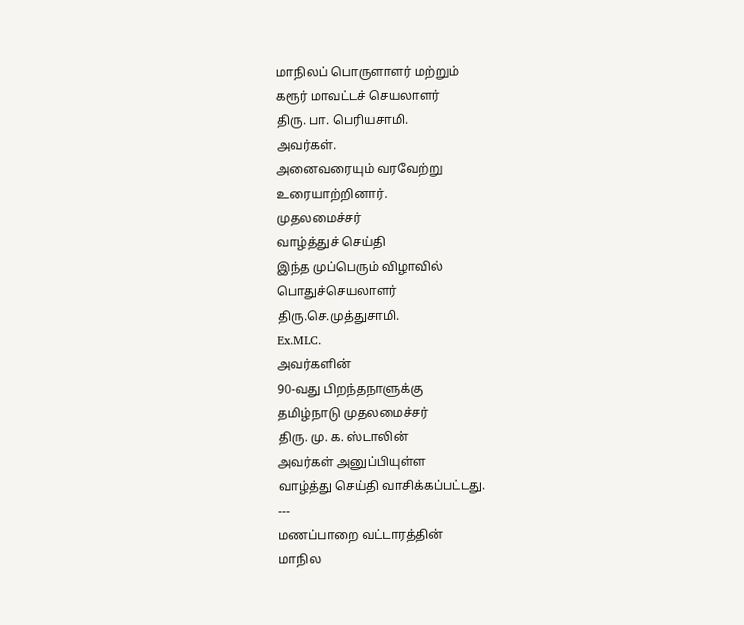மாநிலப் பொருளாளர் மற்றும்
கரூர் மாவட்டச் செயலாளர்
திரு. பா. பெரியசாமி.
அவர்கள்.
அனைவரையும் வரவேற்று
உரையாற்றினார்.
முதலமைச்சர்
வாழ்த்துச் செய்தி
இந்த முப்பெரும் விழாவில்
பொதுச்செயலாளர்
திரு.செ.முத்துசாமி.
Ex.MLC.
அவர்களின்
90-வது பிறந்தநாளுக்கு
தமிழ்நாடு முதலமைச்சர்
திரு. மு. க. ஸ்டாலின்
அவர்கள் அனுப்பியுள்ள
வாழ்த்து செய்தி வாசிக்கப்பட்டது.
---
மணப்பாறை வட்டாரத்தின்
மாநில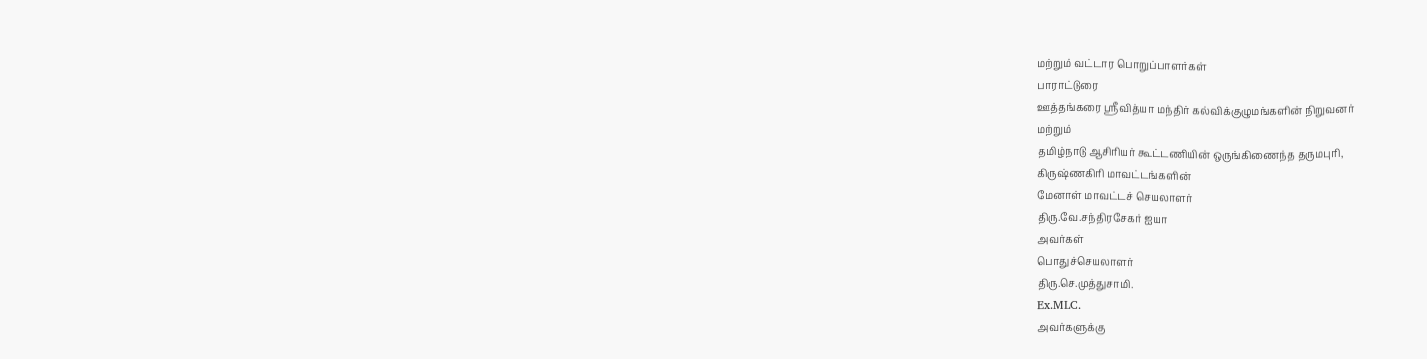மற்றும் வட்டார பொறுப்பாளர்கள்
பாராட்டுரை
ஊத்தங்கரை ஸ்ரீவித்யா மந்திர் கல்விக்குழுமங்களின் நிறுவனர்
மற்றும்
தமிழ்நாடு ஆசிரியர் கூட்டணியின் ஒருங்கிணைந்த தருமபுரி,
கிருஷ்ணகிரி மாவட்டங்களின்
மேனாள் மாவட்டச் செயலாளர்
திரு.வே.சந்திரசேகர் ஐயா
அவர்கள்
பொதுச்செயலாளர்
திரு.செ.முத்துசாமி.
Ex.MLC.
அவர்களுக்கு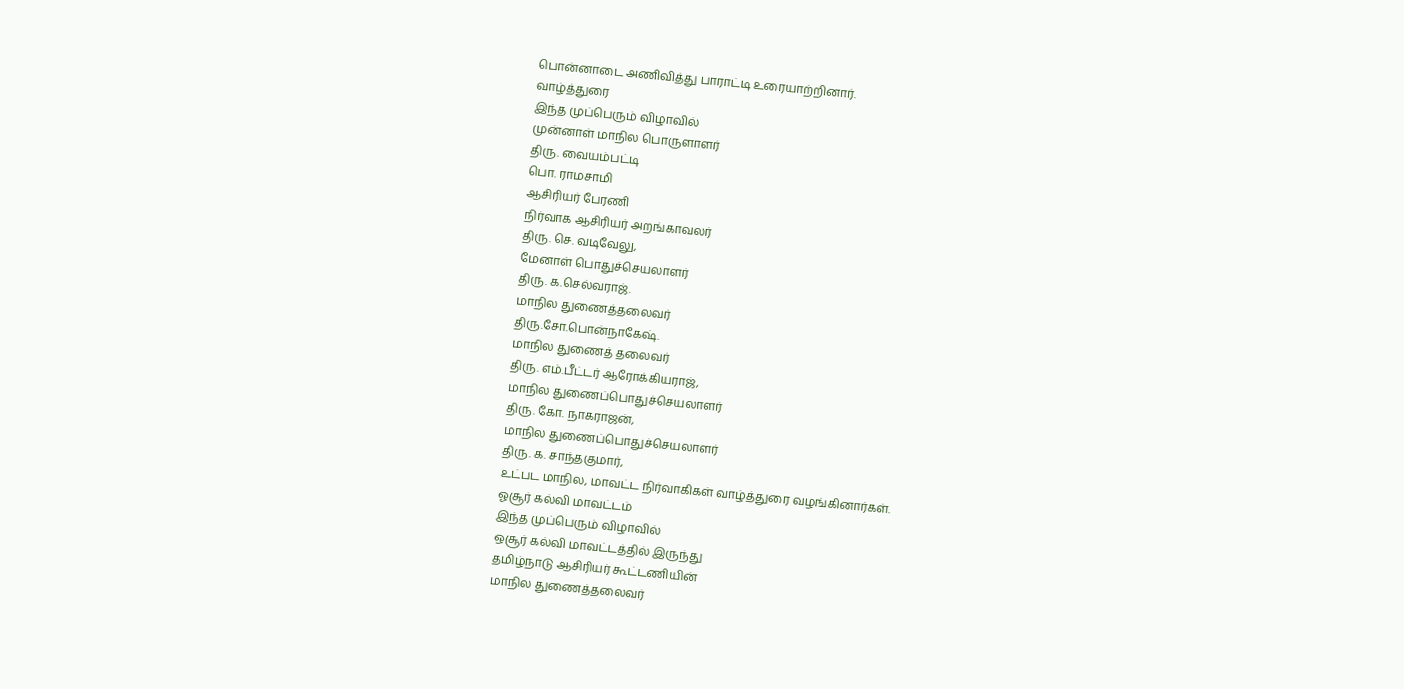பொன்னாடை அணிவித்து பாராட்டி உரையாற்றினார்.
வாழ்த்துரை
இந்த முப்பெரும் விழாவில்
முன்னாள் மாநில பொருளாளர்
திரு. வையம்பட்டி
பொ. ராமசாமி
ஆசிரியர் பேரணி
நிர்வாக ஆசிரியர் அறங்காவலர்
திரு. செ. வடிவேலு,
மேனாள் பொதுச்செயலாளர்
திரு. க.செல்வராஜ்.
மாநில துணைத்தலைவர்
திரு.சோ.பொன்நாகேஷ்.
மாநில துணைத் தலைவர்
திரு. எம்.பீட்டர் ஆரோக்கியராஜ்,
மாநில துணைப்பொதுச்செயலாளர்
திரு. கோ. நாகராஜன்,
மாநில துணைப்பொதுச்செயலாளர்
திரு. க. சாந்தகுமார்,
உட்பட மாநில, மாவட்ட நிர்வாகிகள் வாழ்த்துரை வழங்கினார்கள்.
ஓசூர் கல்வி மாவட்டம்
இந்த முப்பெரும் விழாவில்
ஒசூர் கல்வி மாவட்டத்தில் இருந்து
தமிழ்நாடு ஆசிரியர் கூட்டணியின்
மாநில துணைத்தலைவர்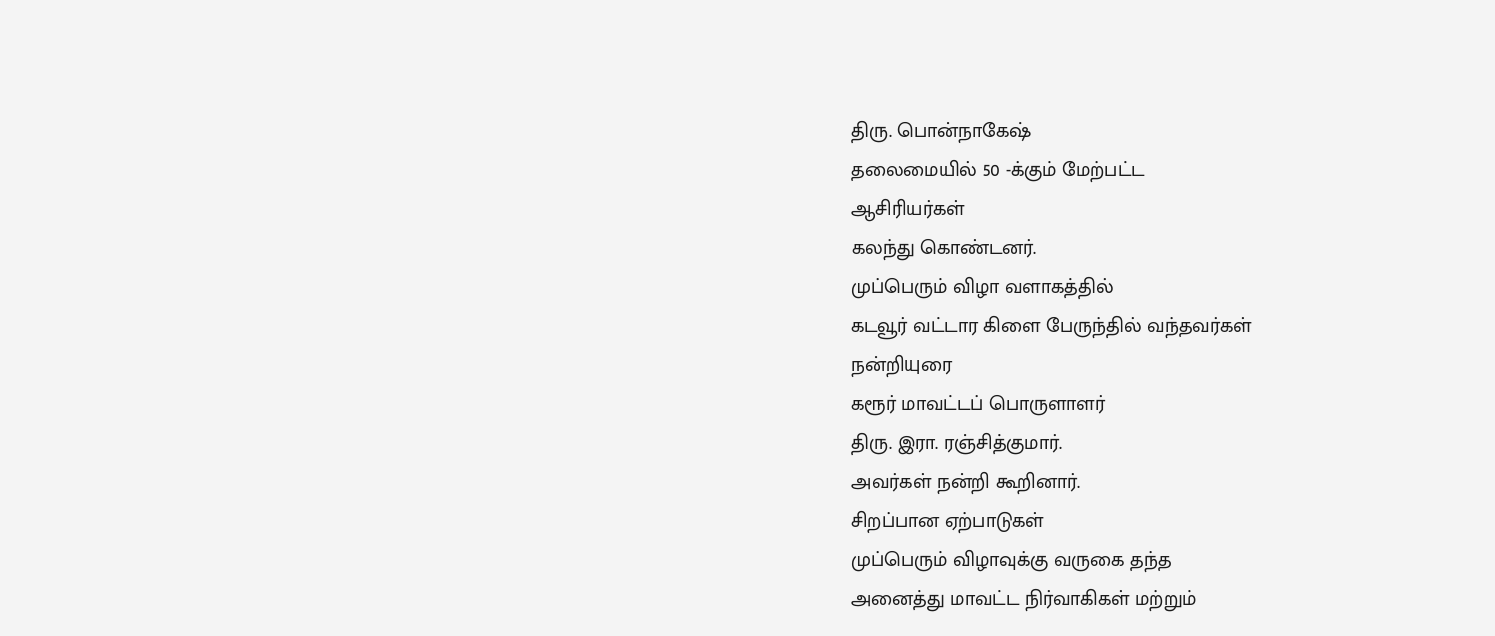திரு. பொன்நாகேஷ்
தலைமையில் 50 -க்கும் மேற்பட்ட
ஆசிரியர்கள்
கலந்து கொண்டனர்.
முப்பெரும் விழா வளாகத்தில்
கடவூர் வட்டார கிளை பேருந்தில் வந்தவர்கள்
நன்றியுரை
கரூர் மாவட்டப் பொருளாளர்
திரு. இரா. ரஞ்சித்குமார்.
அவர்கள் நன்றி கூறினார்.
சிறப்பான ஏற்பாடுகள்
முப்பெரும் விழாவுக்கு வருகை தந்த
அனைத்து மாவட்ட நிர்வாகிகள் மற்றும்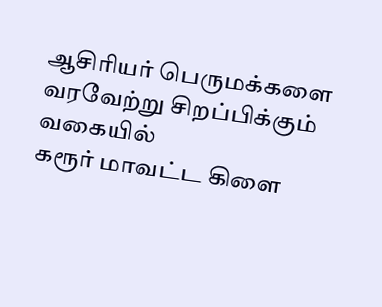ஆசிரியர் பெருமக்களை
வரவேற்று சிறப்பிக்கும் வகையில்
கரூர் மாவட்ட கிளை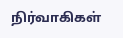நிர்வாகிகள்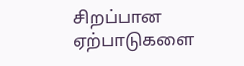சிறப்பான ஏற்பாடுகளை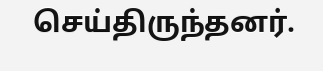செய்திருந்தனர்.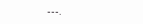---.